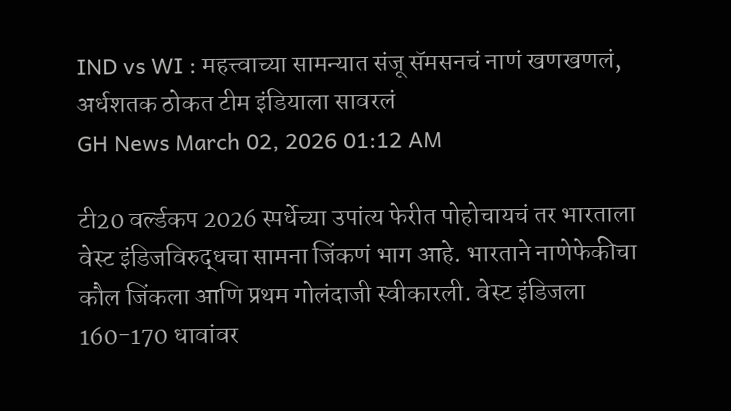IND vs WI : महत्त्वाच्या सामन्यात संजू सॅमसनचं नाणं खणखणलं, अर्धशतक ठोकत टीम इंडियाला सावरलं
GH News March 02, 2026 01:12 AM

टी20 वर्ल्डकप 2026 स्पर्धेच्या उपांत्य फेरीत पोहोचायचं तर भारताला वेस्ट इंडिजविरुद्धचा सामना जिंकणं भाग आहे. भारताने नाणेफेकीचा कौल जिंकला आणि प्रथम गोलंदाजी स्वीकारली. वेस्ट इंडिजला 160-170 धावांवर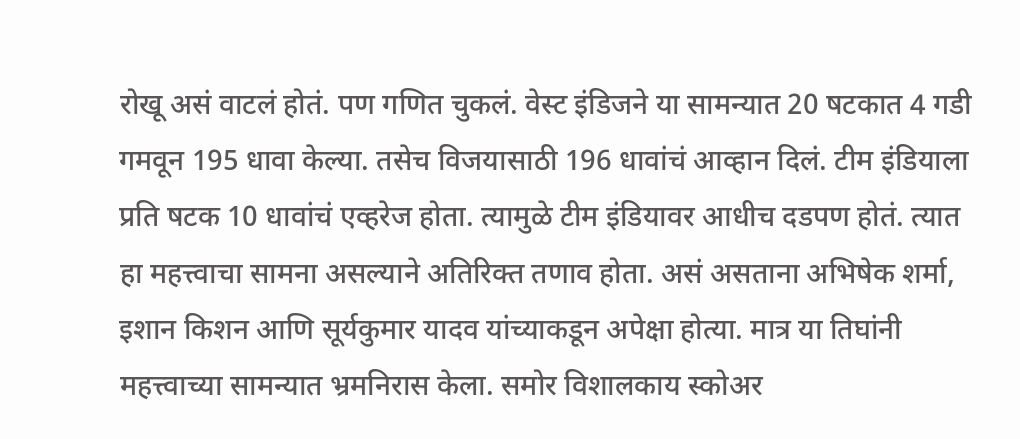रोखू असं वाटलं होतं. पण गणित चुकलं. वेस्ट इंडिजने या सामन्यात 20 षटकात 4 गडी गमवून 195 धावा केल्या. तसेच विजयासाठी 196 धावांचं आव्हान दिलं. टीम इंडियाला प्रति षटक 10 धावांचं एव्हरेज होता. त्यामुळे टीम इंडियावर आधीच दडपण होतं. त्यात हा महत्त्वाचा सामना असल्याने अतिरिक्त तणाव होता. असं असताना अभिषेक शर्मा, इशान किशन आणि सूर्यकुमार यादव यांच्याकडून अपेक्षा होत्या. मात्र या तिघांनी महत्त्वाच्या सामन्यात भ्रमनिरास केला. समोर विशालकाय स्कोअर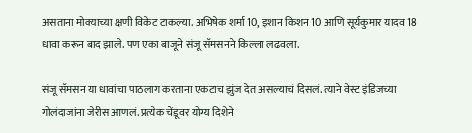असताना मोक्याच्या क्षणी विकेट टाकल्या. अभिषेक शर्मा 10, इशान किशन 10 आणि सूर्यकुमार यादव 18 धावा करून बाद झाले. पण एका बाजूने संजू सॅमसनने किल्ला लढवला.

संजू सॅमसन या धावांचा पाठलाग करताना एकटाच झुंज देत असल्याचं दिसलं. त्याने वेस्ट इंडिजच्या गोलंदाजांना जेरीस आणलं. प्रत्येक चेंडूवर योग्य दिशेने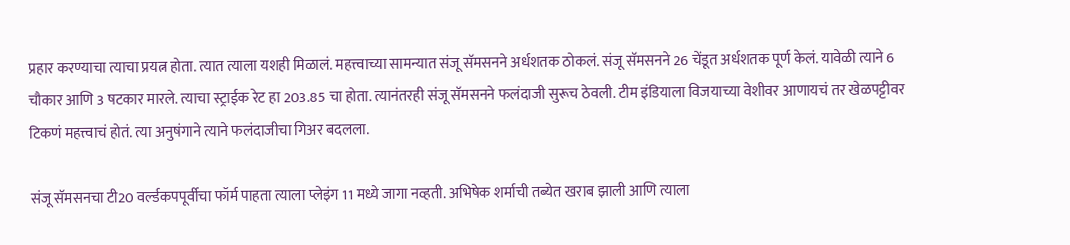प्रहार करण्याचा त्याचा प्रयत्न होता. त्यात त्याला यशही मिळालं. महत्त्वाच्या सामन्यात संजू सॅमसनने अर्धशतक ठोकलं. संजू सॅमसनने 26 चेंडूत अर्धशतक पूर्ण केलं. यावेळी त्याने 6 चौकार आणि 3 षटकार मारले. त्याचा स्ट्राईक रेट हा 203.85 चा होता. त्यानंतरही संजू सॅमसनने फलंदाजी सुरूच ठेवली. टीम इंडियाला विजयाच्या वेशीवर आणायचं तर खेळपट्टीवर टिकणं महत्त्वाचं होतं. त्या अनुषंगाने त्याने फलंदाजीचा गिअर बदलला.

संजू सॅमसनचा टी20 वर्ल्डकपपूर्वीचा फॉर्म पाहता त्याला प्लेइंग 11 मध्ये जागा नव्हती. अभिषेक शर्माची तब्येत खराब झाली आणि त्याला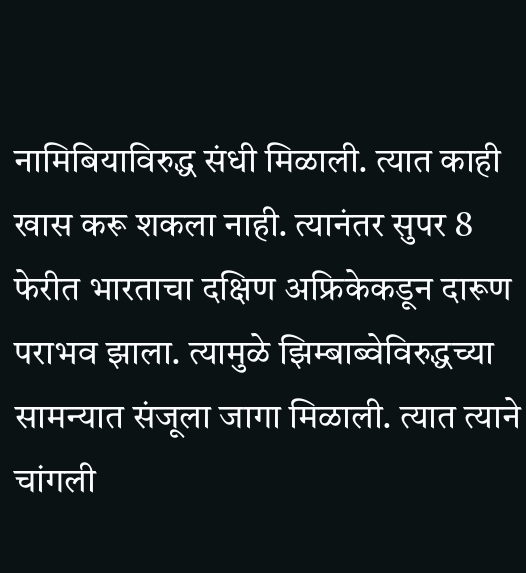नामिबियाविरुद्ध संधी मिळाली. त्यात काही खास करू शकला नाही. त्यानंतर सुपर 8 फेरीत भारताचा दक्षिण अफ्रिकेकडून दारूण पराभव झाला. त्यामुळे झिम्बाब्वेविरुद्धच्या सामन्यात संजूला जागा मिळाली. त्यात त्याने चांगली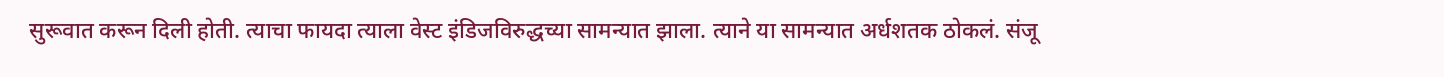सुरूवात करून दिली होती. त्याचा फायदा त्याला वेस्ट इंडिजविरुद्धच्या सामन्यात झाला. त्याने या सामन्यात अर्धशतक ठोकलं. संजू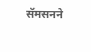सॅमसनने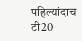पहिल्यांदाच टी20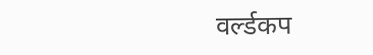वर्ल्डकप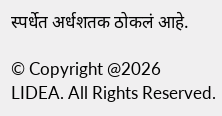स्पर्धेत अर्धशतक ठोकलं आहे.

© Copyright @2026 LIDEA. All Rights Reserved.